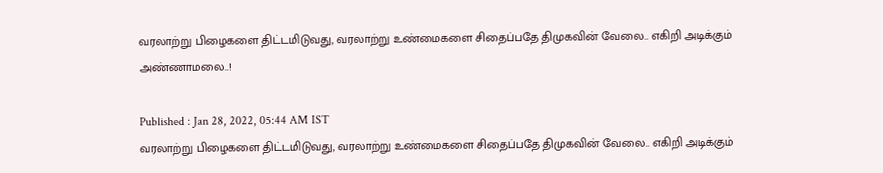வரலாற்று பிழைகளை திட்டமிடுவது, வரலாற்று உண்மைகளை சிதைப்பதே திமுகவின் வேலை.. எகிறி அடிக்கும் அண்ணாமலை..!

Published : Jan 28, 2022, 05:44 AM IST
வரலாற்று பிழைகளை திட்டமிடுவது, வரலாற்று உண்மைகளை சிதைப்பதே திமுகவின் வேலை.. எகிறி அடிக்கும்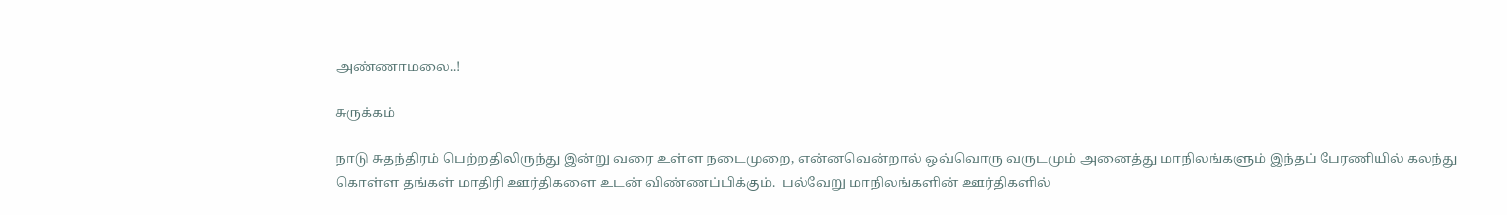அண்ணாமலை..!

சுருக்கம்

நாடு சுதந்திரம் பெற்றதிலிருந்து இன்று வரை உள்ள நடைமுறை, என்னவென்றால் ஒவ்வொரு வருடமும் அனைத்து மாநிலங்களும் இந்தப் பேரணியில் கலந்து கொள்ள தங்கள் மாதிரி ஊர்திகளை உடன் விண்ணப்பிக்கும்.  பல்வேறு மாநிலங்களின் ஊர்திகளில்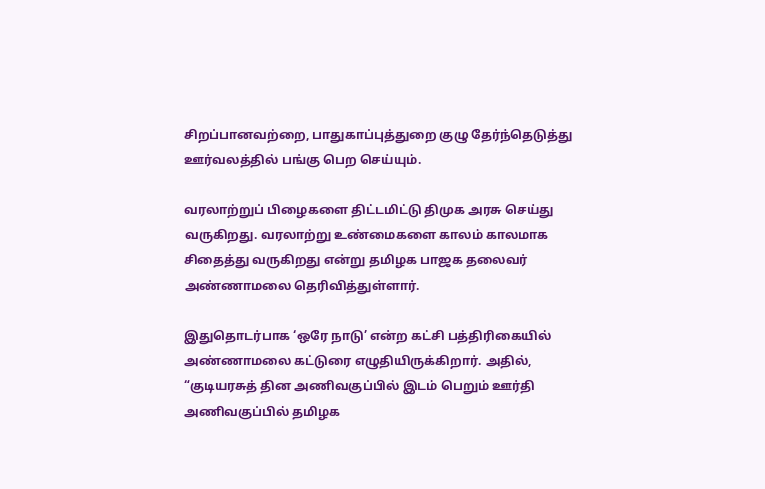சிறப்பானவற்றை, பாதுகாப்புத்துறை குழு தேர்ந்தெடுத்து ஊர்வலத்தில் பங்கு பெற செய்யும்.

வரலாற்றுப் பிழைகளை திட்டமிட்டு திமுக அரசு செய்து வருகிறது. வரலாற்று உண்மைகளை காலம் காலமாக சிதைத்து வருகிறது என்று தமிழக பாஜக தலைவர் அண்ணாமலை தெரிவித்துள்ளார்.

இதுதொடர்பாக ‘ஒரே நாடு’ என்ற கட்சி பத்திரிகையில் அண்ணாமலை கட்டுரை எழுதியிருக்கிறார். அதில், “குடியரசுத் தின அணிவகுப்பில் இடம் பெறும் ஊர்தி அணிவகுப்பில் தமிழக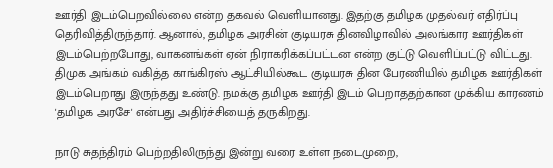ஊர்தி இடம்பெறவில்லை என்ற தகவல் வெளியானது. இதற்கு தமிழக முதல்வர் எதிர்ப்பு தெரிவித்திருந்தார். ஆனால், தமிழக அரசின் குடியரசு தினவிழாவில் அலங்கார ஊர்திகள் இடம்பெற்றபோது, வாகனங்கள் ஏன் நிராகரிக்கப்பட்டன என்ற குட்டு வெளிப்பட்டு விட்டது. திமுக அங்கம் வகித்த காங்கிரஸ் ஆட்சியில்கூட குடியரசு தின பேரணியில் தமிழக ஊர்திகள் இடம்பெறாது இருந்தது உண்டு. நமக்கு தமிழக ஊர்தி இடம் பெறாததற்கான முக்கிய காரணம்  'தமிழக அரசே' என்பது அதிர்ச்சியைத் தருகிறது.

நாடு சுதந்திரம் பெற்றதிலிருந்து இன்று வரை உள்ள நடைமுறை,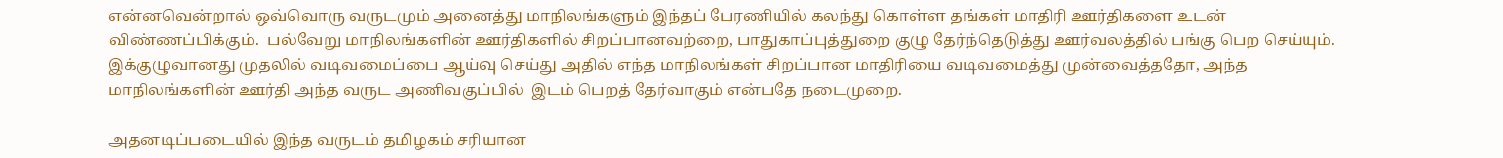என்னவென்றால் ஒவ்வொரு வருடமும் அனைத்து மாநிலங்களும் இந்தப் பேரணியில் கலந்து கொள்ள தங்கள் மாதிரி ஊர்திகளை உடன் விண்ணப்பிக்கும்.  பல்வேறு மாநிலங்களின் ஊர்திகளில் சிறப்பானவற்றை, பாதுகாப்புத்துறை குழு தேர்ந்தெடுத்து ஊர்வலத்தில் பங்கு பெற செய்யும்.  இக்குழுவானது முதலில் வடிவமைப்பை ஆய்வு செய்து அதில் எந்த மாநிலங்கள் சிறப்பான மாதிரியை வடிவமைத்து முன்வைத்ததோ, அந்த மாநிலங்களின் ஊர்தி அந்த வருட அணிவகுப்பில்  இடம் பெறத் தேர்வாகும் என்பதே நடைமுறை.

அதனடிப்படையில் இந்த வருடம் தமிழகம் சரியான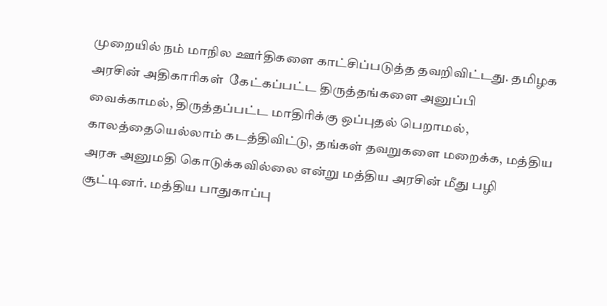முறையில் நம் மாநில ஊர்திகளை காட்சிப்படுத்த தவறிவிட்டது. தமிழக அரசின் அதிகாரிகள்  கேட்கப்பட்ட திருத்தங்களை அனுப்பி வைக்காமல், திருத்தப்பட்ட மாதிரிக்கு ஒப்புதல் பெறாமல், காலத்தையெல்லாம் கடத்திவிட்டு, தங்கள் தவறுகளை மறைக்க, மத்திய அரசு அனுமதி கொடுக்கவில்லை என்று மத்திய அரசின் மீது பழி சூட்டினர். மத்திய பாதுகாப்பு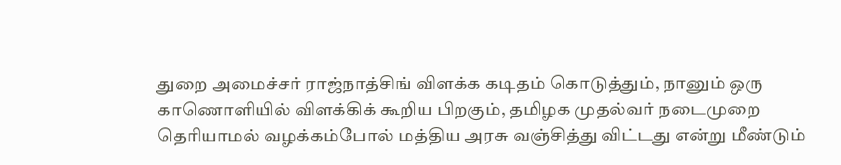துறை அமைச்சர் ராஜ்நாத்சிங் விளக்க கடிதம் கொடுத்தும், நானும் ஒரு காணொளியில் விளக்கிக் கூறிய பிறகும், தமிழக முதல்வர் நடைமுறை தெரியாமல் வழக்கம்போல் மத்திய அரசு வஞ்சித்து விட்டது என்று மீண்டும்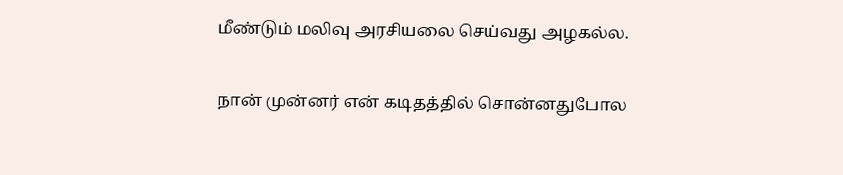மீண்டும் மலிவு அரசியலை செய்வது அழகல்ல.

நான் முன்னர் என் கடிதத்தில் சொன்னதுபோல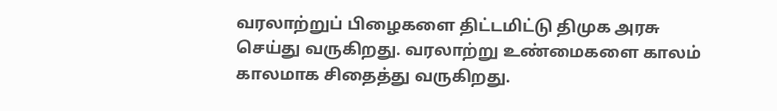வரலாற்றுப் பிழைகளை திட்டமிட்டு திமுக அரசு செய்து வருகிறது. வரலாற்று உண்மைகளை காலம் காலமாக சிதைத்து வருகிறது.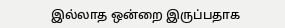இல்லாத ஒன்றை இருப்பதாக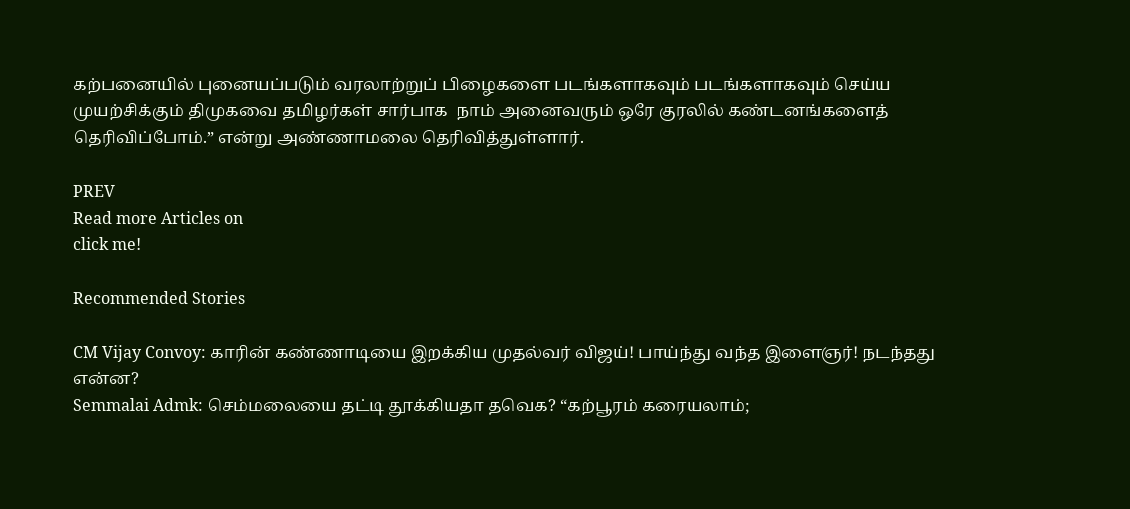கற்பனையில் புனையப்படும் வரலாற்றுப் பிழைகளை படங்களாகவும் படங்களாகவும் செய்ய முயற்சிக்கும் திமுகவை தமிழர்கள் சார்பாக  நாம் அனைவரும் ஒரே குரலில் கண்டனங்களைத் தெரிவிப்போம்.” என்று அண்ணாமலை தெரிவித்துள்ளார்.

PREV
Read more Articles on
click me!

Recommended Stories

CM Vijay Convoy: காரின் கண்ணாடியை இறக்கிய முதல்வர் விஜய்! பாய்ந்து வந்த இளைஞர்! நடந்தது என்ன?
Semmalai Admk: செம்மலையை தட்டி தூக்கியதா தவெக? “கற்பூரம் கரையலாம்;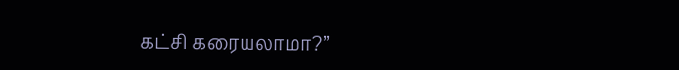கட்சி கரையலாமா?”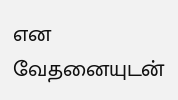என வேதனையுடன்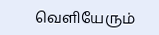வெளியேரும்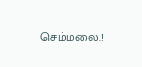செம்மலை.!